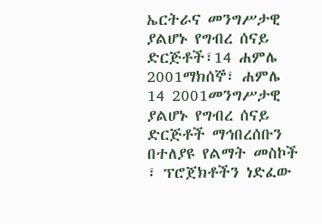ኤርትራና መንግሥታዊ ያልሆኑ የግብረ ሰናይ ድርጅቶች፣14 ሐምሌ 2001ማክሰኞ፣ ሐምሌ 14 2001መንግሥታዊ ያልሆኑ የግብረ ሰናይ ድርጅቶች ማኅበረሰቡን በተለያዩ የልማት መስኮች ፣ ፕሮጀክቶችን ነድፈው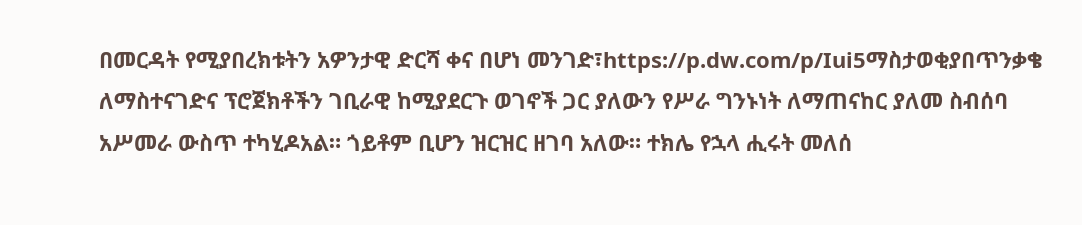በመርዳት የሚያበረክቱትን አዎንታዊ ድርሻ ቀና በሆነ መንገድ፣https://p.dw.com/p/Iui5ማስታወቂያበጥንቃቄ ለማስተናገድና ፕሮጀክቶችን ገቢራዊ ከሚያደርጉ ወገኖች ጋር ያለውን የሥራ ግንኑነት ለማጠናከር ያለመ ስብሰባ አሥመራ ውስጥ ተካሂዶአል። ጎይቶም ቢሆን ዝርዝር ዘገባ አለው። ተክሌ የኋላ ሒሩት መለሰ